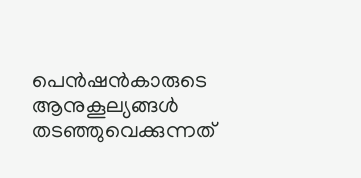പെൻഷൻകാരുടെ ആനുകൂല്യങ്ങൾ തടഞ്ഞുവെക്കുന്നത്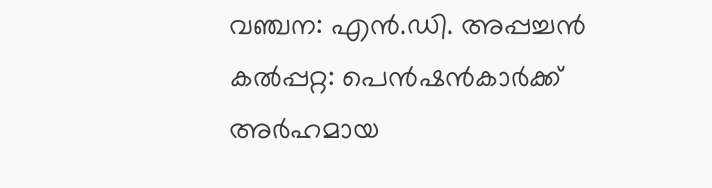വഞ്ചന: എൻ.ഡി. അപ്പച്ചൻ
കൽപ്പറ്റ: പെൻഷൻകാർക്ക് അർഹമായ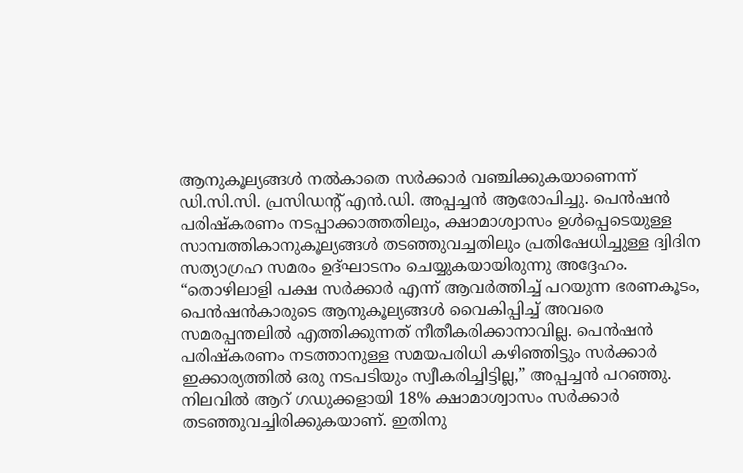ആനുകൂല്യങ്ങൾ നൽകാതെ സർക്കാർ വഞ്ചിക്കുകയാണെന്ന് ഡി.സി.സി. പ്രസിഡന്റ് എൻ.ഡി. അപ്പച്ചൻ ആരോപിച്ചു. പെൻഷൻ പരിഷ്കരണം നടപ്പാക്കാത്തതിലും, ക്ഷാമാശ്വാസം ഉൾപ്പെടെയുള്ള സാമ്പത്തികാനുകൂല്യങ്ങൾ തടഞ്ഞുവച്ചതിലും പ്രതിഷേധിച്ചുള്ള ദ്വിദിന സത്യാഗ്രഹ സമരം ഉദ്ഘാടനം ചെയ്യുകയായിരുന്നു അദ്ദേഹം.
“തൊഴിലാളി പക്ഷ സർക്കാർ എന്ന് ആവർത്തിച്ച് പറയുന്ന ഭരണകൂടം, പെൻഷൻകാരുടെ ആനുകൂല്യങ്ങൾ വൈകിപ്പിച്ച് അവരെ സമരപ്പന്തലിൽ എത്തിക്കുന്നത് നീതീകരിക്കാനാവില്ല. പെൻഷൻ പരിഷ്കരണം നടത്താനുള്ള സമയപരിധി കഴിഞ്ഞിട്ടും സർക്കാർ ഇക്കാര്യത്തിൽ ഒരു നടപടിയും സ്വീകരിച്ചിട്ടില്ല,” അപ്പച്ചൻ പറഞ്ഞു.
നിലവിൽ ആറ് ഗഡുക്കളായി 18% ക്ഷാമാശ്വാസം സർക്കാർ തടഞ്ഞുവച്ചിരിക്കുകയാണ്. ഇതിനു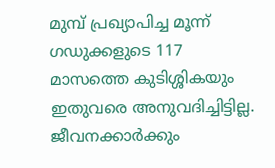മുമ്പ് പ്രഖ്യാപിച്ച മൂന്ന് ഗഡുക്കളുടെ 117 മാസത്തെ കുടിശ്ശികയും ഇതുവരെ അനുവദിച്ചിട്ടില്ല. ജീവനക്കാർക്കും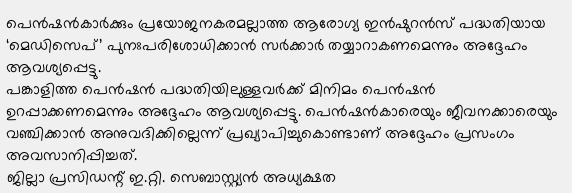പെൻഷൻകാർക്കും പ്രയോജനകരമല്ലാത്ത ആരോഗ്യ ഇൻഷുറൻസ് പദ്ധതിയായ ‘മെഡിസെപ്’ പുനഃപരിശോധിക്കാൻ സർക്കാർ തയ്യാറാകണമെന്നും അദ്ദേഹം ആവശ്യപ്പെട്ടു.
പങ്കാളിത്ത പെൻഷൻ പദ്ധതിയിലുള്ളവർക്ക് മിനിമം പെൻഷൻ ഉറപ്പാക്കണമെന്നും അദ്ദേഹം ആവശ്യപ്പെട്ടു. പെൻഷൻകാരെയും ജീവനക്കാരെയും വഞ്ചിക്കാൻ അനുവദിക്കില്ലെന്ന് പ്രഖ്യാപിച്ചുകൊണ്ടാണ് അദ്ദേഹം പ്രസംഗം അവസാനിപ്പിച്ചത്.
ജില്ലാ പ്രസിഡന്റ് ഇ.റ്റി. സെബാസ്റ്റ്യൻ അധ്യക്ഷത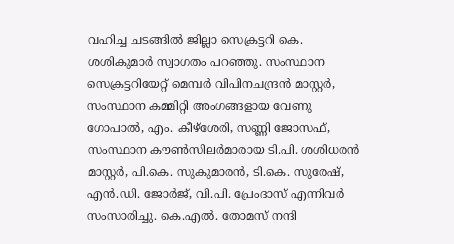വഹിച്ച ചടങ്ങിൽ ജില്ലാ സെക്രട്ടറി കെ. ശശികുമാർ സ്വാഗതം പറഞ്ഞു. സംസ്ഥാന സെക്രട്ടറിയേറ്റ് മെമ്പർ വിപിനചന്ദ്രൻ മാസ്റ്റർ, സംസ്ഥാന കമ്മിറ്റി അംഗങ്ങളായ വേണു ഗോപാൽ, എം. കീഴ്ശേരി, സണ്ണി ജോസഫ്, സംസ്ഥാന കൗൺസിലർമാരായ ടി.പി. ശശിധരൻ മാസ്റ്റർ, പി.കെ. സുകുമാരൻ, ടി.കെ. സുരേഷ്, എൻ.ഡി. ജോർജ്, വി.പി. പ്രേംദാസ് എന്നിവർ സംസാരിച്ചു. കെ.എൽ. തോമസ് നന്ദി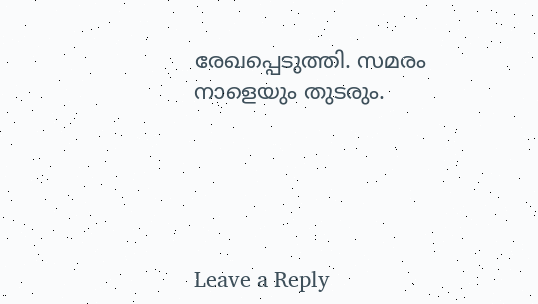രേഖപ്പെടുത്തി. സമരം നാളെയും തുടരും.





Leave a Reply